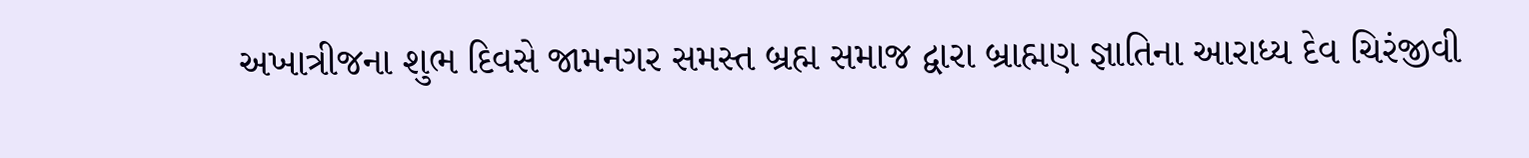અખાત્રીજના શુભ દિવસે જામનગર સમસ્ત બ્રહ્મ સમાજ દ્વારા બ્રાહ્મણ જ્ઞાતિના આરાધ્ય દેવ ચિરંજીવી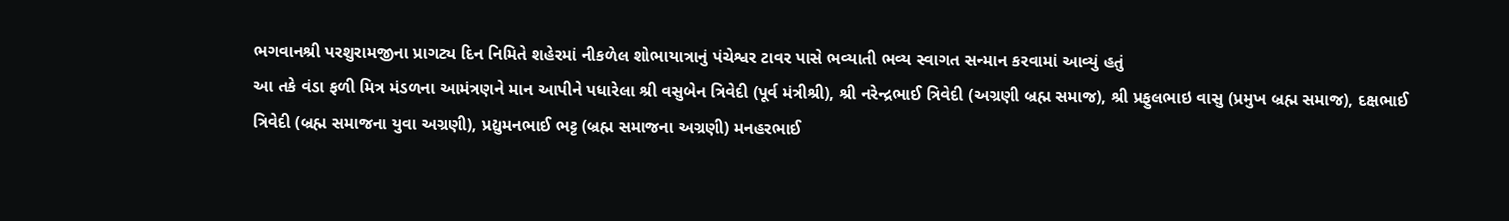ભગવાનશ્રી પરશુરામજીના પ્રાગટ્ય દિન નિમિતે શહેરમાં નીકળેલ શોભાયાત્રાનું પંચેશ્વર ટાવર પાસે ભવ્યાતી ભવ્ય સ્વાગત સન્માન કરવામાં આવ્યું હતું
આ તકે વંડા ફળી મિત્ર મંડળના આમંત્રણને માન આપીને પધારેલા શ્રી વસુબેન ત્રિવેદી (પૂર્વ મંત્રીશ્રી), શ્રી નરેન્દ્રભાઈ ત્રિવેદી (અગ્રણી બ્રહ્મ સમાજ), શ્રી પ્રફુલભાઇ વાસુ (પ્રમુખ બ્રહ્મ સમાજ), દક્ષભાઈ ત્રિવેદી (બ્રહ્મ સમાજના યુવા અગ્રણી), પ્રદ્યુમનભાઈ ભટ્ટ (બ્રહ્મ સમાજના અગ્રણી) મનહરભાઈ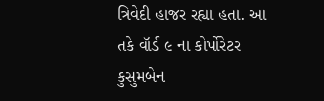ત્રિવેદી હાજર રહ્યા હતા. આ તકે વૉર્ડ ૯ ના કોર્પોરેટર કુસુમબેન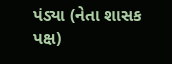પંડ્યા (નેતા શાસક પક્ષ)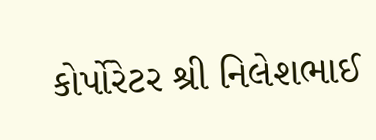કોર્પોરેટર શ્રી નિલેશભાઈ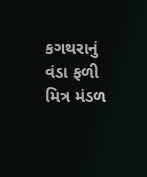કગથરાનું વંડા ફળી મિત્ર મંડળ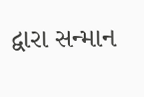દ્વારા સન્માન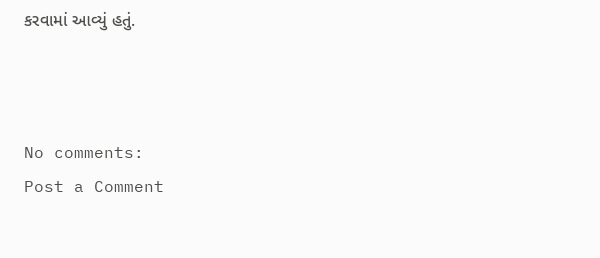કરવામાં આવ્યું હતું.



No comments:
Post a Comment